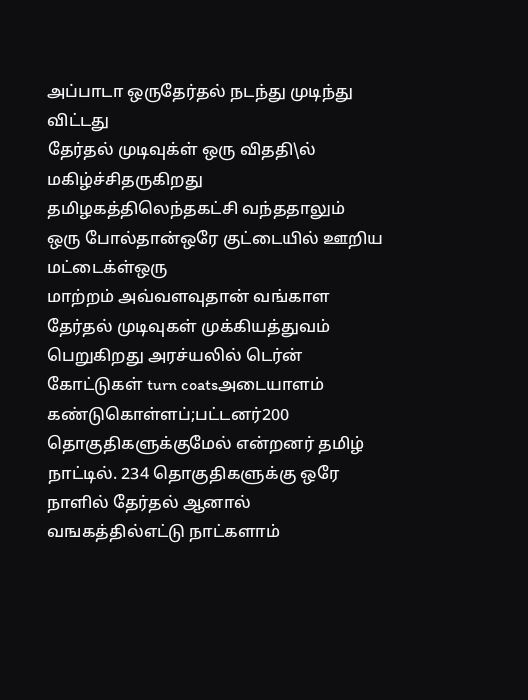அப்பாடா ஒருதேர்தல் நடந்து முடிந்து விட்டது
தேர்தல் முடிவுக்ள் ஒரு விததி\ல் மகிழ்ச்சிதருகிறது தமிழகத்திலெந்தகட்சி வந்ததாலும்
ஒரு போல்தான்ஒரே குட்டையில் ஊறிய மட்டைக்ள்ஒரு
மாற்றம் அவ்வளவுதான் வங்காள தேர்தல் முடிவுகள் முக்கியத்துவம் பெறுகிறது அரச்யலில் டெர்ன்
கோட்டுகள் turn coatsஅடையாளம் கண்டுகொள்ளப்;பட்டனர்200 தொகுதிகளுக்குமேல் என்றனர் தமிழ்
நாட்டில். 234 தொகுதிகளுக்கு ஒரே நாளில் தேர்தல் ஆனால் வஙகத்தில்எட்டு நாட்களாம்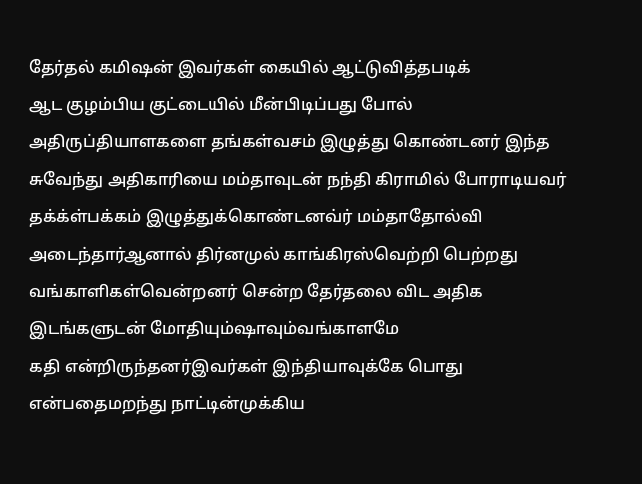தேர்தல் கமிஷன் இவர்கள் கையில் ஆட்டுவித்தபடிக்
ஆட குழம்பிய குட்டையில் மீன்பிடிப்பது போல்
அதிருப்தியாளகளை தங்கள்வசம் இழுத்து கொண்டனர் இந்த சுவேந்து அதிகாரியை மம்தாவுடன் நந்தி கிராமில் போராடியவர் தக்க்ள்பக்கம் இழுத்துக்கொண்டனவ்ர் மம்தாதோல்வி அடைந்தார்ஆனால் திர்னமுல் காங்கிரஸ்வெற்றி பெற்றது
வங்காளிகள்வென்றனர் சென்ற தேர்தலை விட அதிக இடங்களுடன் மோதியும்ஷாவும்வங்காளமே
கதி என்றிருந்தனர்இவர்கள் இந்தியாவுக்கே பொது
என்பதைமறந்து நாட்டின்முக்கிய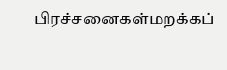பிரச்சனைகள்மறக்கப்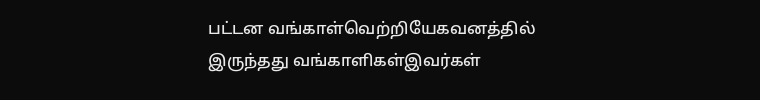பட்டன வங்காள்வெற்றியேகவனத்தில் இருந்தது வங்காளிகள்இவர்கள்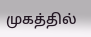முகத்தில்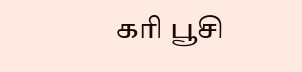கரி பூசி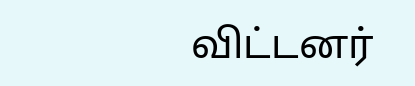விட்டனர்